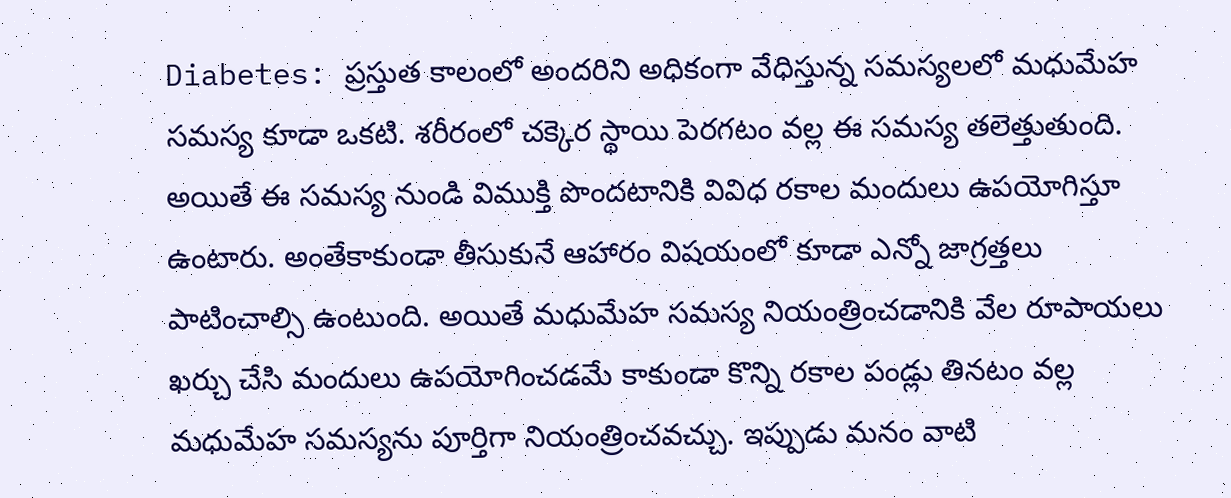Diabetes: ప్రస్తుత కాలంలో అందరిని అధికంగా వేధిస్తున్న సమస్యలలో మధుమేహ సమస్య కూడా ఒకటి. శరీరంలో చక్కెర స్థాయి పెరగటం వల్ల ఈ సమస్య తలెత్తుతుంది. అయితే ఈ సమస్య నుండి విముక్తి పొందటానికి వివిధ రకాల మందులు ఉపయోగిస్తూ ఉంటారు. అంతేకాకుండా తీసుకునే ఆహారం విషయంలో కూడా ఎన్నో జాగ్రత్తలు పాటించాల్సి ఉంటుంది. అయితే మధుమేహ సమస్య నియంత్రించడానికి వేల రూపాయలు ఖర్చు చేసి మందులు ఉపయోగించడమే కాకుండా కొన్ని రకాల పండ్లు తినటం వల్ల మధుమేహ సమస్యను పూర్తిగా నియంత్రించవచ్చు. ఇప్పుడు మనం వాటి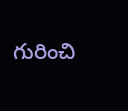గురించి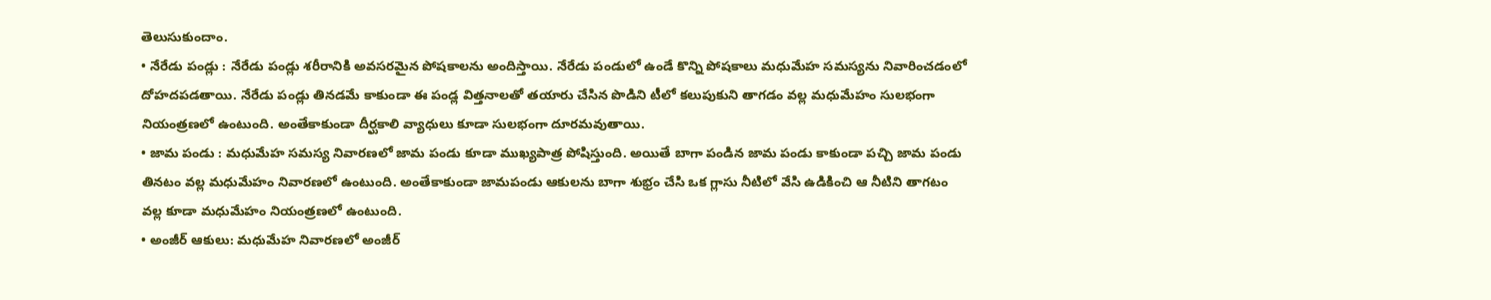తెలుసుకుందాం.
• నేరేడు పండ్లు : నేరేడు పండ్లు శరీరానికి అవసరమైన పోషకాలను అందిస్తాయి. నేరేడు పండులో ఉండే కొన్ని పోషకాలు మధుమేహ సమస్యను నివారించడంలో దోహదపడతాయి. నేరేడు పండ్లు తినడమే కాకుండా ఈ పండ్ల విత్తనాలతో తయారు చేసిన పొడిని టీలో కలుపుకుని తాగడం వల్ల మధుమేహం సులభంగా నియంత్రణలో ఉంటుంది. అంతేకాకుండా దీర్ఘకాలి వ్యాధులు కూడా సులభంగా దూరమవుతాయి.
• జామ పండు : మధుమేహ సమస్య నివారణలో జామ పండు కూడా ముఖ్యపాత్ర పోషిస్తుంది. అయితే బాగా పండిన జామ పండు కాకుండా పచ్చి జామ పండు తినటం వల్ల మధుమేహం నివారణలో ఉంటుంది. అంతేకాకుండా జామపండు ఆకులను బాగా శుభ్రం చేసి ఒక గ్లాసు నీటిలో వేసి ఉడికించి ఆ నీటిని తాగటం వల్ల కూడా మధుమేహం నియంత్రణలో ఉంటుంది.
• అంజీర్ ఆకులు: మధుమేహ నివారణలో అంజీర్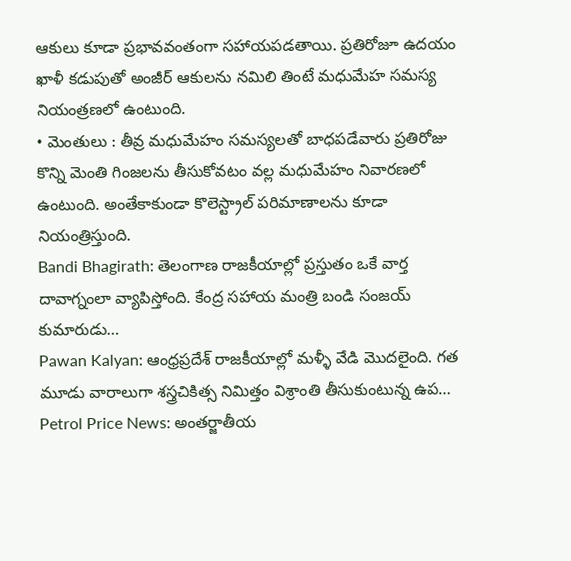ఆకులు కూడా ప్రభావవంతంగా సహాయపడతాయి. ప్రతిరోజూ ఉదయం ఖాళీ కడుపుతో అంజీర్ ఆకులను నమిలి తింటే మధుమేహ సమస్య నియంత్రణలో ఉంటుంది.
• మెంతులు : తీవ్ర మధుమేహం సమస్యలతో బాధపడేవారు ప్రతిరోజు కొన్ని మెంతి గింజలను తీసుకోవటం వల్ల మధుమేహం నివారణలో ఉంటుంది. అంతేకాకుండా కొలెస్ట్రాల్ పరిమాణాలను కూడా నియంత్రిస్తుంది.
Bandi Bhagirath: తెలంగాణ రాజకీయాల్లో ప్రస్తుతం ఒకే వార్త దావాగ్నంలా వ్యాపిస్తోంది. కేంద్ర సహాయ మంత్రి బండి సంజయ్ కుమారుడు…
Pawan Kalyan: ఆంధ్రప్రదేశ్ రాజకీయాల్లో మళ్ళీ వేడి మొదలైంది. గత మూడు వారాలుగా శస్త్రచికిత్స నిమిత్తం విశ్రాంతి తీసుకుంటున్న ఉప…
Petrol Price News: అంతర్జాతీయ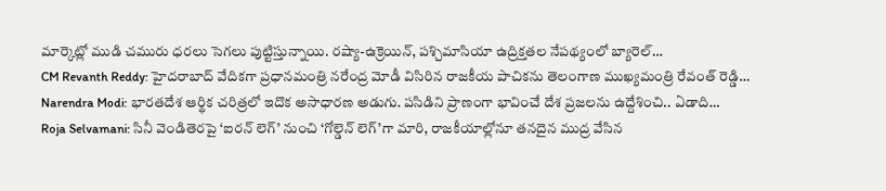మార్కెట్లో ముడి చమురు ధరలు సెగలు పుట్టిస్తున్నాయి. రష్యా-ఉక్రెయిన్, పశ్చిమాసియా ఉద్రిక్తతల నేపథ్యంలో బ్యారెల్…
CM Revanth Reddy: హైదరాబాద్ వేదికగా ప్రధానమంత్రి నరేంద్ర మోడీ విసిరిన రాజకీయ పాచికను తెలంగాణ ముఖ్యమంత్రి రేవంత్ రెడ్డి…
Narendra Modi: భారతదేశ ఆర్థిక చరిత్రలో ఇదొక అసాధారణ అడుగు. పసిడిని ప్రాణంగా భావించే దేశ ప్రజలను ఉద్దేశించి.. ఏడాది…
Roja Selvamani: సినీ వెండితెరపై ‘ఐరన్ లెగ్’ నుంచి ‘గోల్డెన్ లెగ్’గా మారి, రాజకీయాల్లోనూ తనదైన ముద్ర వేసిన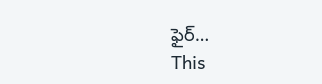ఫైర్…
This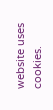website uses cookies.